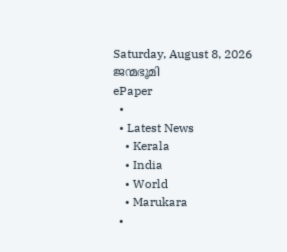Saturday, August 8, 2026
ജന്മഭൂമി
ePaper
  •
  • Latest News
    • Kerala
    • India
    • World
    • Marukara
  •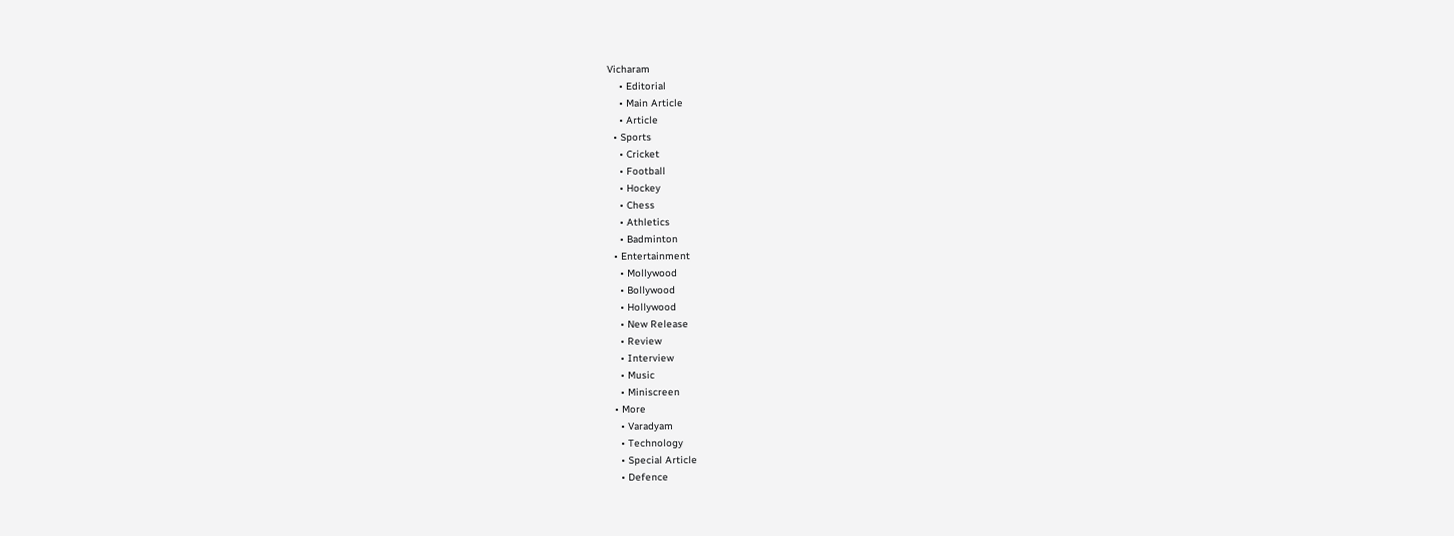Vicharam
    • Editorial
    • Main Article
    • Article
  • Sports
    • Cricket
    • Football
    • Hockey
    • Chess
    • Athletics
    • Badminton
  • Entertainment
    • Mollywood
    • Bollywood
    • Hollywood
    • New Release
    • Review
    • Interview
    • Music
    • Miniscreen
  • More
    • Varadyam
    • Technology
    • Special Article
    • Defence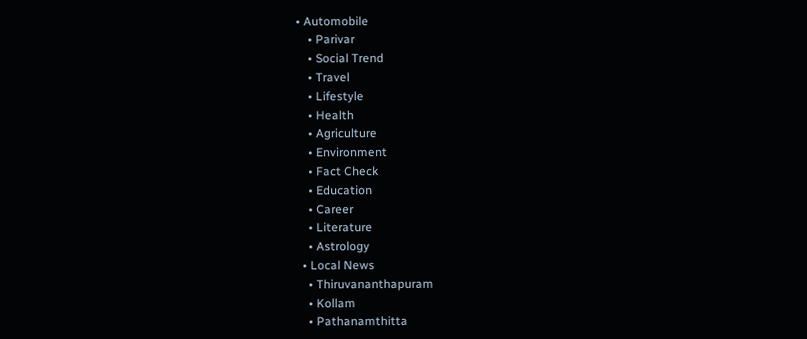• Automobile
    • Parivar
    • Social Trend
    • Travel
    • Lifestyle
    • Health
    • Agriculture
    • Environment
    • Fact Check
    • Education
    • Career
    • Literature
    • Astrology
  • Local News
    • Thiruvananthapuram
    • Kollam
    • Pathanamthitta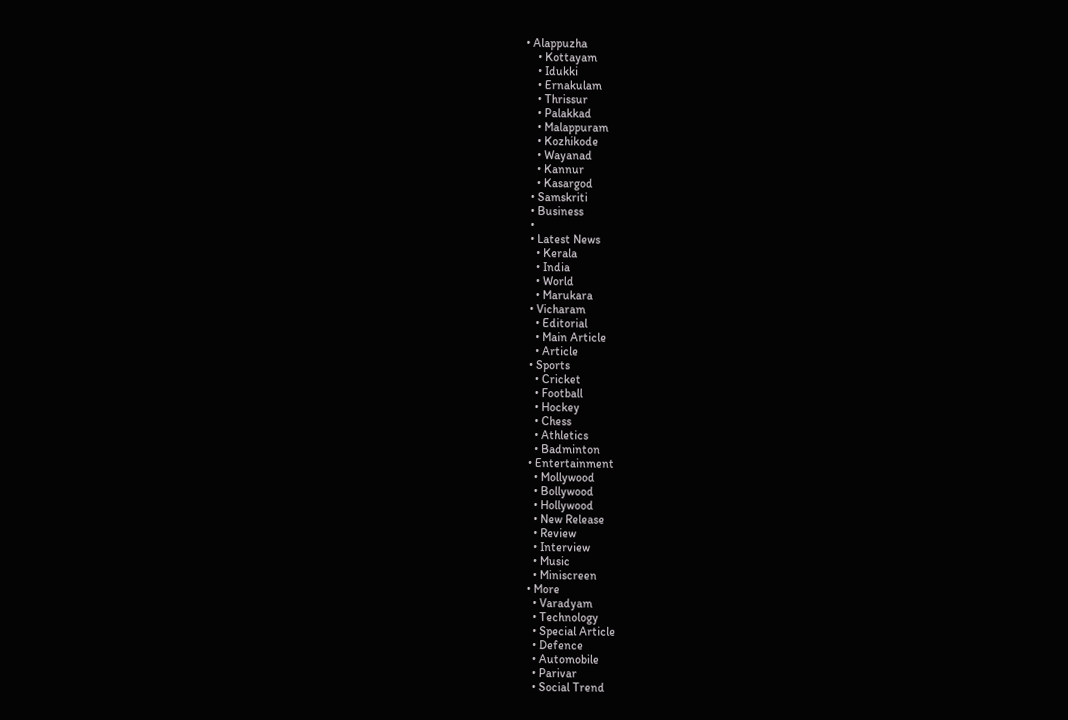• Alappuzha
    • Kottayam
    • Idukki
    • Ernakulam
    • Thrissur
    • Palakkad
    • Malappuram
    • Kozhikode
    • Wayanad
    • Kannur
    • Kasargod
  • Samskriti
  • Business
  •
  • Latest News
    • Kerala
    • India
    • World
    • Marukara
  • Vicharam
    • Editorial
    • Main Article
    • Article
  • Sports
    • Cricket
    • Football
    • Hockey
    • Chess
    • Athletics
    • Badminton
  • Entertainment
    • Mollywood
    • Bollywood
    • Hollywood
    • New Release
    • Review
    • Interview
    • Music
    • Miniscreen
  • More
    • Varadyam
    • Technology
    • Special Article
    • Defence
    • Automobile
    • Parivar
    • Social Trend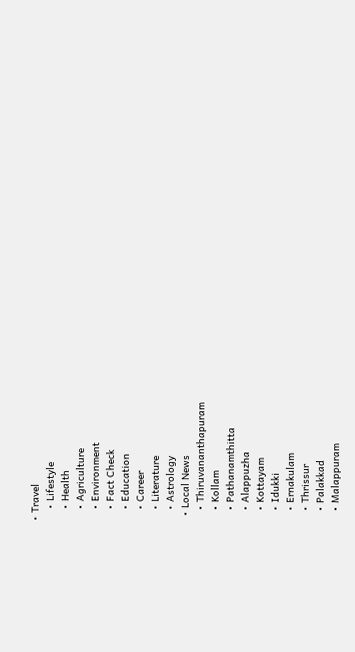• Travel
    • Lifestyle
    • Health
    • Agriculture
    • Environment
    • Fact Check
    • Education
    • Career
    • Literature
    • Astrology
  • Local News
    • Thiruvananthapuram
    • Kollam
    • Pathanamthitta
    • Alappuzha
    • Kottayam
    • Idukki
    • Ernakulam
    • Thrissur
    • Palakkad
    • Malappuram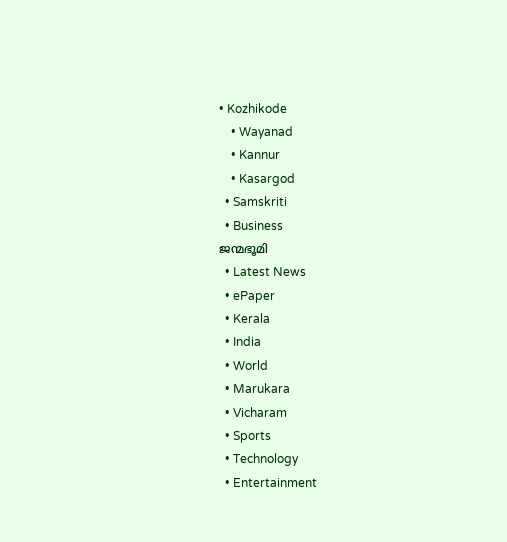• Kozhikode
    • Wayanad
    • Kannur
    • Kasargod
  • Samskriti
  • Business
ജന്മഭൂമി
  • Latest News
  • ePaper
  • Kerala
  • India
  • World
  • Marukara
  • Vicharam
  • Sports
  • Technology
  • Entertainment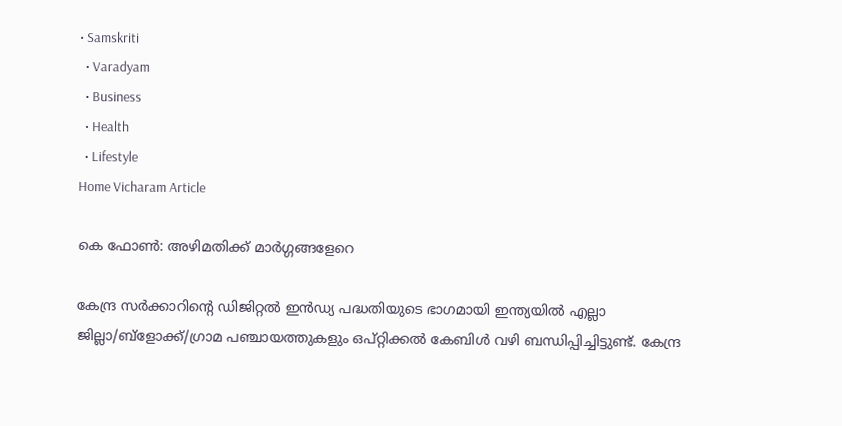• Samskriti
  • Varadyam
  • Business
  • Health
  • Lifestyle
Home Vicharam Article

കെ ഫോണ്‍: അഴിമതിക്ക് മാര്‍ഗ്ഗങ്ങളേറെ

കേന്ദ്ര സര്‍ക്കാറിന്റെ ഡിജിറ്റല്‍ ഇന്‍ഡ്യ പദ്ധതിയുടെ ഭാഗമായി ഇന്ത്യയില്‍ എല്ലാ ജില്ലാ/ബ്‌ളോക്ക്/ഗ്രാമ പഞ്ചായത്തുകളും ഒപ്റ്റിക്കല്‍ കേബിള്‍ വഴി ബന്ധിപ്പിച്ചിട്ടുണ്ട്. കേന്ദ്ര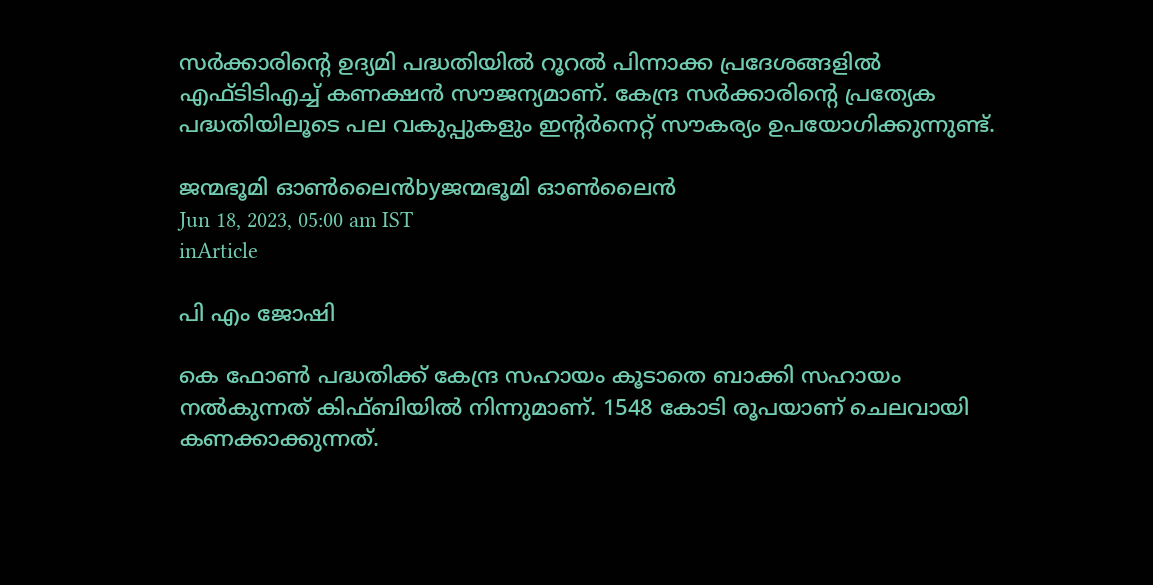സര്‍ക്കാരിന്റെ ഉദ്യമി പദ്ധതിയില്‍ റൂറല്‍ പിന്നാക്ക പ്രദേശങ്ങളില്‍ എഫ്ടിടിഎച്ച് കണക്ഷന്‍ സൗജന്യമാണ്. കേന്ദ്ര സര്‍ക്കാരിന്റെ പ്രത്യേക പദ്ധതിയിലൂടെ പല വകുപ്പുകളും ഇന്റര്‍നെറ്റ് സൗകര്യം ഉപയോഗിക്കുന്നുണ്ട്.

ജന്മഭൂമി ഓണ്‍ലൈന്‍byജന്മഭൂമി ഓണ്‍ലൈന്‍
Jun 18, 2023, 05:00 am IST
inArticle

പി എം ജോഷി

കെ ഫോണ്‍ പദ്ധതിക്ക് കേന്ദ്ര സഹായം കൂടാതെ ബാക്കി സഹായം നല്‍കുന്നത് കിഫ്ബിയില്‍ നിന്നുമാണ്. 1548 കോടി രൂപയാണ് ചെലവായി കണക്കാക്കുന്നത്.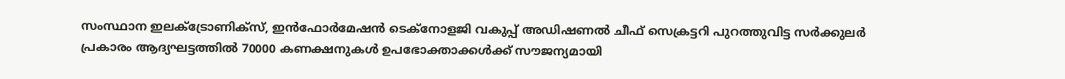സംസ്ഥാന ഇലക്ട്രോണിക്‌സ്, ഇന്‍ഫോര്‍മേഷന്‍ ടെക്‌നോളജി വകുപ്പ് അഡിഷണല്‍ ചീഫ് സെക്രട്ടറി പുറത്തുവിട്ട സര്‍ക്കുലര്‍ പ്രകാരം ആദ്യഘട്ടത്തില്‍ 70000 കണക്ഷനുകള്‍ ഉപഭോക്താക്കള്‍ക്ക് സൗജന്യമായി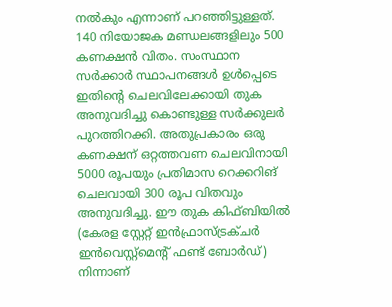നല്‍കും എന്നാണ് പറഞ്ഞിട്ടുള്ളത്. 140 നിയോജക മണ്ഡലങ്ങളിലും 500 കണക്ഷന്‍ വിതം. സംസ്ഥാന സര്‍ക്കാര്‍ സ്ഥാപനങ്ങള്‍ ഉള്‍പ്പെടെ ഇതിന്റെ ചെലവിലേക്കായി തുക അനുവദിച്ചു കൊണ്ടുള്ള സര്‍ക്കുലര്‍ പുറത്തിറക്കി. അതുപ്രകാരം ഒരു കണക്ഷന് ഒറ്റത്തവണ ചെലവിനായി 5000 രൂപയും പ്രതിമാസ റെക്കറിങ് ചെലവായി 300 രൂപ വിതവും അനുവദിച്ചു. ഈ തുക കിഫ്ബിയില്‍ (കേരള സ്റ്റേറ്റ് ഇന്‍ഫ്രാസ്ട്രക്ചര്‍ ഇന്‍വെസ്റ്റ്‌മെന്റ് ഫണ്ട് ബോര്‍ഡ്) നിന്നാണ്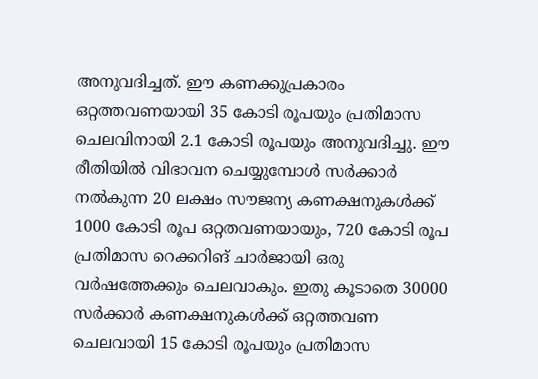അനുവദിച്ചത്. ഈ കണക്കുപ്രകാരം ഒറ്റത്തവണയായി 35 കോടി രൂപയും പ്രതിമാസ ചെലവിനായി 2.1 കോടി രൂപയും അനുവദിച്ചു. ഈ രീതിയില്‍ വിഭാവന ചെയ്യുമ്പോള്‍ സര്‍ക്കാര്‍ നല്‍കുന്ന 20 ലക്ഷം സൗജന്യ കണക്ഷനുകള്‍ക്ക് 1000 കോടി രൂപ ഒറ്റതവണയായും, 720 കോടി രൂപ പ്രതിമാസ റെക്കറിങ് ചാര്‍ജായി ഒരു വര്‍ഷത്തേക്കും ചെലവാകും. ഇതു കൂടാതെ 30000 സര്‍ക്കാര്‍ കണക്ഷനുകള്‍ക്ക് ഒറ്റത്തവണ ചെലവായി 15 കോടി രൂപയും പ്രതിമാസ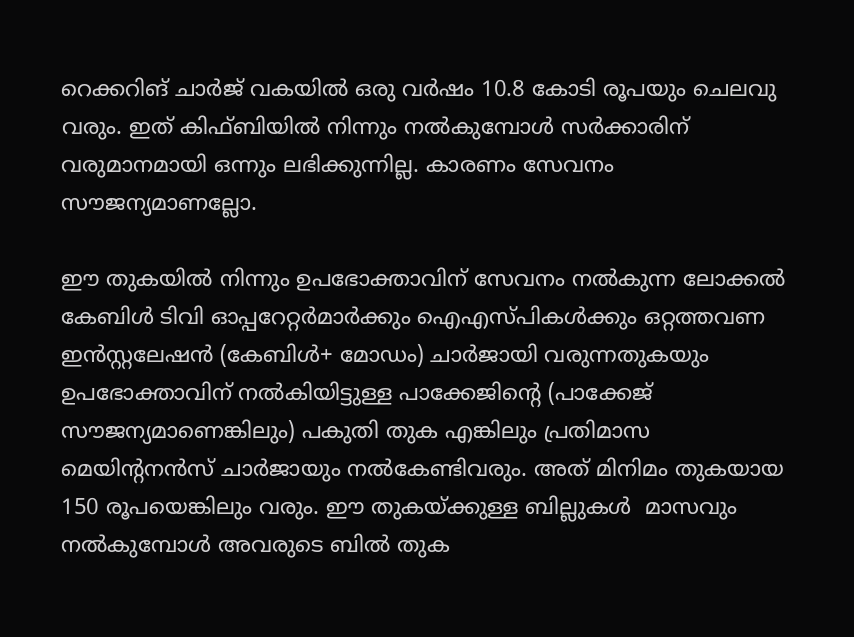റെക്കറിങ് ചാര്‍ജ് വകയില്‍ ഒരു വര്‍ഷം 10.8 കോടി രൂപയും ചെലവു വരും. ഇത് കിഫ്ബിയില്‍ നിന്നും നല്‍കുമ്പോള്‍ സര്‍ക്കാരിന് വരുമാനമായി ഒന്നും ലഭിക്കുന്നില്ല. കാരണം സേവനം സൗജന്യമാണല്ലോ.

ഈ തുകയില്‍ നിന്നും ഉപഭോക്താവിന് സേവനം നല്‍കുന്ന ലോക്കല്‍ കേബിള്‍ ടിവി ഓപ്പറേറ്റര്‍മാര്‍ക്കും ഐഎസ്പികള്‍ക്കും ഒറ്റത്തവണ ഇന്‍സ്റ്റലേഷന്‍ (കേബിള്‍+ മോഡം) ചാര്‍ജായി വരുന്നതുകയും ഉപഭോക്താവിന് നല്‍കിയിട്ടുള്ള പാക്കേജിന്റെ (പാക്കേജ് സൗജന്യമാണെങ്കിലും) പകുതി തുക എങ്കിലും പ്രതിമാസ മെയിന്റനന്‍സ് ചാര്‍ജായും നല്‍കേണ്ടിവരും. അത് മിനിമം തുകയായ 150 രൂപയെങ്കിലും വരും. ഈ തുകയ്‌ക്കുള്ള ബില്ലുകള്‍  മാസവും നല്‍കുമ്പോള്‍ അവരുടെ ബില്‍ തുക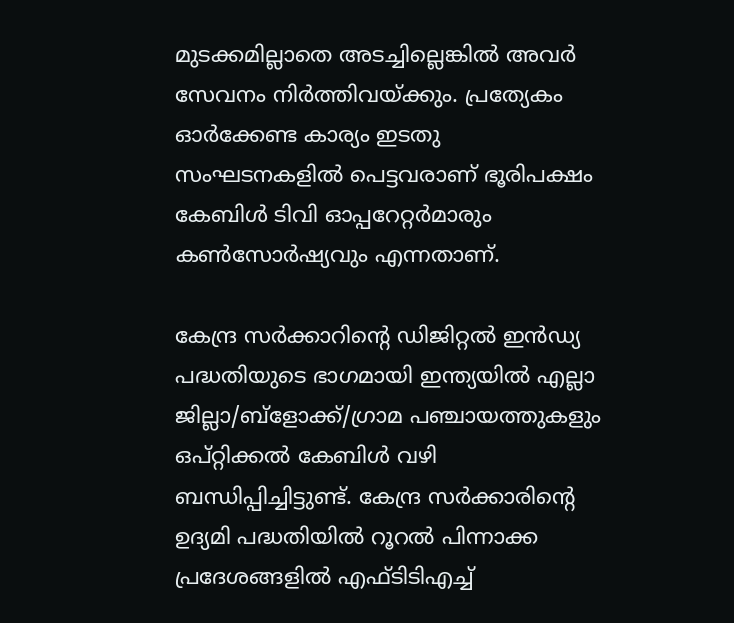മുടക്കമില്ലാതെ അടച്ചില്ലെങ്കില്‍ അവര്‍ സേവനം നിര്‍ത്തിവയ്‌ക്കും. പ്രത്യേകം ഓര്‍ക്കേണ്ട കാര്യം ഇടതു സംഘടനകളില്‍ പെട്ടവരാണ് ഭൂരിപക്ഷം കേബിള്‍ ടിവി ഓപ്പറേറ്റര്‍മാരും കണ്‍സോര്‍ഷ്യവും എന്നതാണ്.

കേന്ദ്ര സര്‍ക്കാറിന്റെ ഡിജിറ്റല്‍ ഇന്‍ഡ്യ പദ്ധതിയുടെ ഭാഗമായി ഇന്ത്യയില്‍ എല്ലാ ജില്ലാ/ബ്‌ളോക്ക്/ഗ്രാമ പഞ്ചായത്തുകളും ഒപ്റ്റിക്കല്‍ കേബിള്‍ വഴി ബന്ധിപ്പിച്ചിട്ടുണ്ട്. കേന്ദ്ര സര്‍ക്കാരിന്റെ ഉദ്യമി പദ്ധതിയില്‍ റൂറല്‍ പിന്നാക്ക പ്രദേശങ്ങളില്‍ എഫ്ടിടിഎച്ച്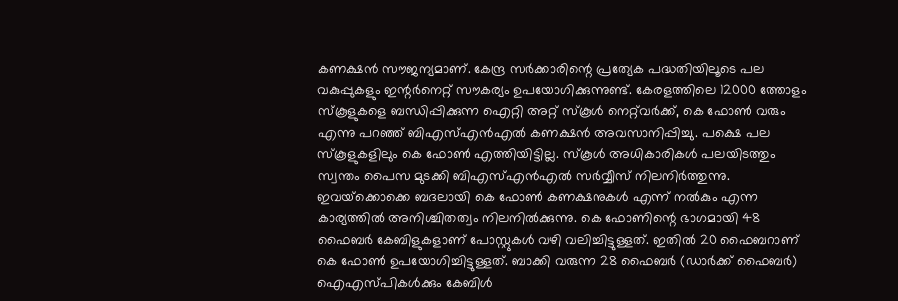കണക്ഷന്‍ സൗജന്യമാണ്. കേന്ദ്ര സര്‍ക്കാരിന്റെ പ്രത്യേക പദ്ധതിയിലൂടെ പല വകുപ്പുകളും ഇന്റര്‍നെറ്റ് സൗകര്യം ഉപയോഗിക്കുന്നുണ്ട്. കേരളത്തിലെ 12000 ത്തോളം സ്‌കൂളുകളെ ബന്ധിപ്പിക്കുന്ന ഐറ്റി അറ്റ് സ്‌കൂള്‍ നെറ്റ്‌വര്‍ക്ക്, കെ ഫോണ്‍ വരും എന്നു പറഞ്ഞ് ബിഎസ്എന്‍എല്‍ കണക്ഷന്‍ അവസാനിപ്പിച്ചു. പക്ഷെ പല സ്‌കൂളുകളിലും കെ ഫോണ്‍ എത്തിയിട്ടില്ല. സ്‌കൂള്‍ അധികാരികള്‍ പലയിടത്തും സ്വന്തം പൈസ മുടക്കി ബിഎസ്എന്‍എല്‍ സര്‍വ്വീസ് നിലനിര്‍ത്തുന്നു. ഇവയ്‌ക്കൊക്കെ ബദലായി കെ ഫോണ്‍ കണക്ഷനുകള്‍ എന്ന് നല്‍കും എന്ന കാര്യത്തില്‍ അനിശ്ചിതത്വം നിലനില്‍ക്കുന്നു. കെ ഫോണിന്റെ ഭാഗമായി 48 ഫൈബര്‍ കേബിളുകളാണ് പോസ്റ്റുകള്‍ വഴി വലിച്ചിട്ടുള്ളത്. ഇതില്‍ 20 ഫൈബറാണ് കെ ഫോണ്‍ ഉപയോഗിച്ചിട്ടുള്ളത്. ബാക്കി വരുന്ന 28 ഫൈബര്‍ (ഡാര്‍ക്ക് ഫൈബര്‍) ഐഎസ്പികള്‍ക്കും കേബിള്‍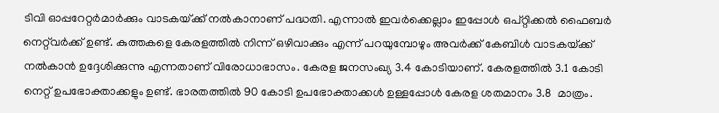ടിവി ഓപ്പറേറ്റര്‍മാര്‍ക്കും വാടകയ്‌ക്ക് നല്‍കാനാണ് പദ്ധതി. എന്നാല്‍ ഇവര്‍ക്കെല്ലാം ഇപ്പോള്‍ ഒപ്റ്റിക്കല്‍ ഫൈബര്‍ നെറ്റ്‌വര്‍ക്ക് ഉണ്ട്. കുത്തകളെ കേരളത്തില്‍ നിന്ന് ഒഴിവാക്കും എന്ന് പറയുമ്പോഴും അവര്‍ക്ക് കേബിള്‍ വാടകയ്‌ക്ക് നല്‍കാന്‍ ഉദ്ദേശിക്കുന്നു എന്നതാണ് വിരോധാഭാസം. കേരള ജനസംഖ്യ 3.4 കോടിയാണ്. കേരളത്തില്‍ 3.1 കോടി നെറ്റ് ഉപഭോക്താക്കളും ഉണ്ട്. ഭാരതത്തില്‍ 90 കോടി ഉപഭോക്താക്കള്‍ ഉള്ളപ്പോള്‍ കേരള ശതമാനം 3.8  മാത്രം.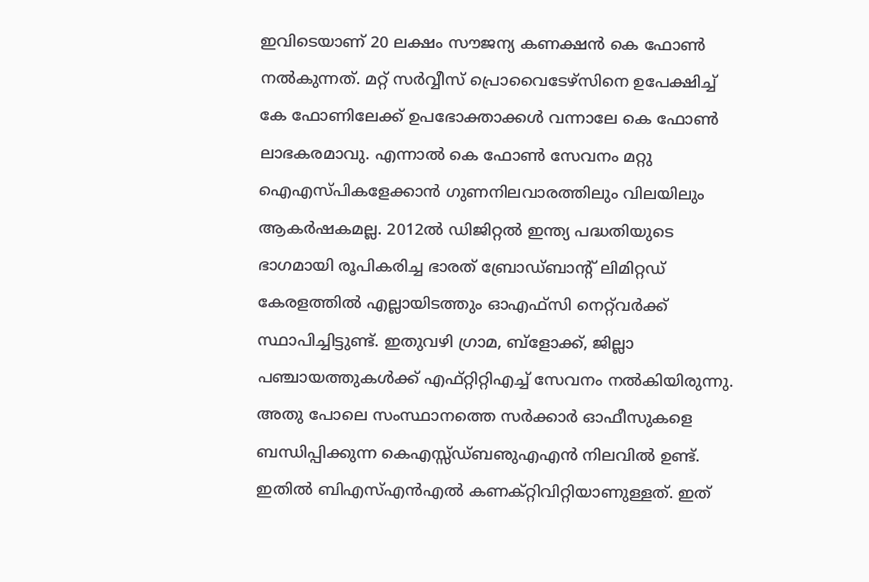ഇവിടെയാണ് 20 ലക്ഷം സൗജന്യ കണക്ഷന്‍ കെ ഫോണ്‍ നല്‍കുന്നത്. മറ്റ് സര്‍വ്വീസ് പ്രൊവൈടേഴ്‌സിനെ ഉപേക്ഷിച്ച് കേ ഫോണിലേക്ക് ഉപഭോക്താക്കള്‍ വന്നാലേ കെ ഫോണ്‍ ലാഭകരമാവു. എന്നാല്‍ കെ ഫോണ്‍ സേവനം മറ്റു ഐഎസ്പികളേക്കാന്‍ ഗുണനിലവാരത്തിലും വിലയിലും ആകര്‍ഷകമല്ല. 2012ല്‍ ഡിജിറ്റല്‍ ഇന്ത്യ പദ്ധതിയുടെ ഭാഗമായി രൂപികരിച്ച ഭാരത് ബ്രോഡ്ബാന്റ് ലിമിറ്റഡ് കേരളത്തില്‍ എല്ലായിടത്തും ഓഎഫ്‌സി നെറ്റ്‌വര്‍ക്ക് സ്ഥാപിച്ചിട്ടുണ്ട്. ഇതുവഴി ഗ്രാമ, ബ്‌ളോക്ക്, ജില്ലാ പഞ്ചായത്തുകള്‍ക്ക് എഫ്റ്റിറ്റിഎച്ച് സേവനം നല്‍കിയിരുന്നു. അതു പോലെ സംസ്ഥാനത്തെ സര്‍ക്കാര്‍ ഓഫീസുകളെ ബന്ധിപ്പിക്കുന്ന കെഎസ്സ്ഡ്ബഌുഎഎന്‍ നിലവില്‍ ഉണ്ട്. ഇതില്‍ ബിഎസ്എന്‍എല്‍ കണക്റ്റിവിറ്റിയാണുള്ളത്. ഇത്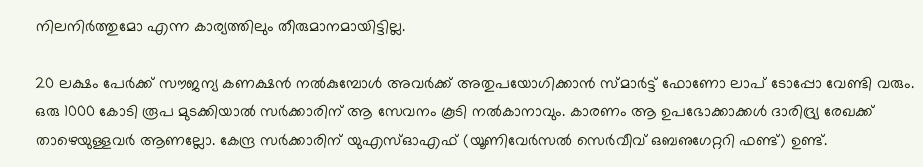നിലനിര്‍ത്തുമോ എന്ന കാര്യത്തിലും തീരുമാനമായിട്ടില്ല.

20 ലക്ഷം പേര്‍ക്ക് സൗജന്യ കണക്ഷന്‍ നല്‍കുമ്പോള്‍ അവര്‍ക്ക് അതുപയോഗിക്കാന്‍ സ്മാര്‍ട്ട് ഫോണോ ലാപ് ടോപ്പോ വേണ്ടി വരും. ഒരു 1000 കോടി രൂപ മുടക്കിയാല്‍ സര്‍ക്കാരിന് ആ സേവനം കൂടി നല്‍കാനാവും. കാരണം ആ ഉപഭോക്കാക്കള്‍ ദാരിദ്ര്യ രേഖക്ക് താഴെയുള്ളവര്‍ ആണല്ലോ. കേന്ദ്ര സര്‍ക്കാരിന് യുഎസ്ഓഎഫ് (യൂണിവേര്‍സല്‍ സെര്‍വീവ് ഒബഌഗേറ്ററി ഫണ്ട്) ഉണ്ട്.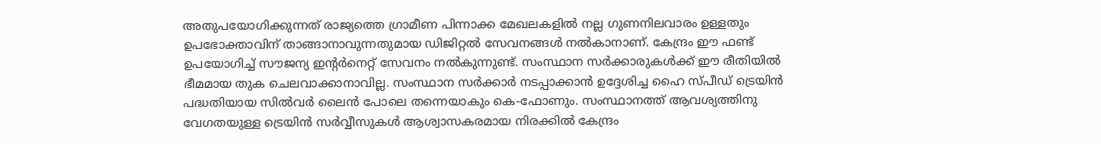അതുപയോഗിക്കുന്നത് രാജ്യത്തെ ഗ്രാമീണ പിന്നാക്ക മേഖലകളില്‍ നല്ല ഗുണനിലവാരം ഉള്ളതും ഉപഭോക്താവിന് താങ്ങാനാവുന്നതുമായ ഡിജിറ്റല്‍ സേവനങ്ങള്‍ നല്‍കാനാണ്. കേന്ദ്രം ഈ ഫണ്ട് ഉപയോഗിച്ച് സൗജന്യ ഇന്റര്‍നെറ്റ് സേവനം നല്‍കുന്നുണ്ട്. സംസ്ഥാന സര്‍ക്കാരുകള്‍ക്ക് ഈ രീതിയില്‍ ഭീമമായ തുക ചെലവാക്കാനാവില്ല. സംസ്ഥാന സര്‍ക്കാര്‍ നടപ്പാക്കാന്‍ ഉദ്ദേശിച്ച ഹൈ സ്പീഡ് ട്രെയിന്‍ പദ്ധതിയായ സില്‍വര്‍ ലൈന്‍ പോലെ തന്നെയാകും കെ-ഫോണും. സംസ്ഥാനത്ത് ആവശ്യത്തിനു വേഗതയുള്ള ട്രെയിന്‍ സര്‍വ്വീസുകള്‍ ആശ്വാസകരമായ നിരക്കില്‍ കേന്ദ്രം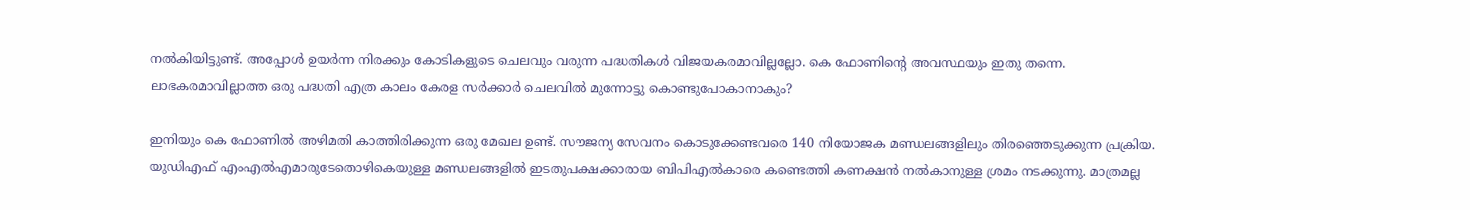നല്‍കിയിട്ടുണ്ട്. അപ്പോള്‍ ഉയര്‍ന്ന നിരക്കും കോടികളുടെ ചെലവും വരുന്ന പദ്ധതികള്‍ വിജയകരമാവില്ലല്ലോ. കെ ഫോണിന്റെ അവസ്ഥയും ഇതു തന്നെ. ലാഭകരമാവില്ലാത്ത ഒരു പദ്ധതി എത്ര കാലം കേരള സര്‍ക്കാര്‍ ചെലവില്‍ മുന്നോട്ടു കൊണ്ടുപോകാനാകും?

ഇനിയും കെ ഫോണില്‍ അഴിമതി കാത്തിരിക്കുന്ന ഒരു മേഖല ഉണ്ട്. സൗജന്യ സേവനം കൊടുക്കേണ്ടവരെ 140 നിയോജക മണ്ഡലങ്ങളിലും തിരഞ്ഞെടുക്കുന്ന പ്രക്രിയ. യുഡിഎഫ് എംഎല്‍എമാരുടേതൊഴികെയുള്ള മണ്ഡലങ്ങളില്‍ ഇടതുപക്ഷക്കാരായ ബിപിഎല്‍കാരെ കണ്ടെത്തി കണക്ഷന്‍ നല്‍കാനുള്ള ശ്രമം നടക്കുന്നു. മാത്രമല്ല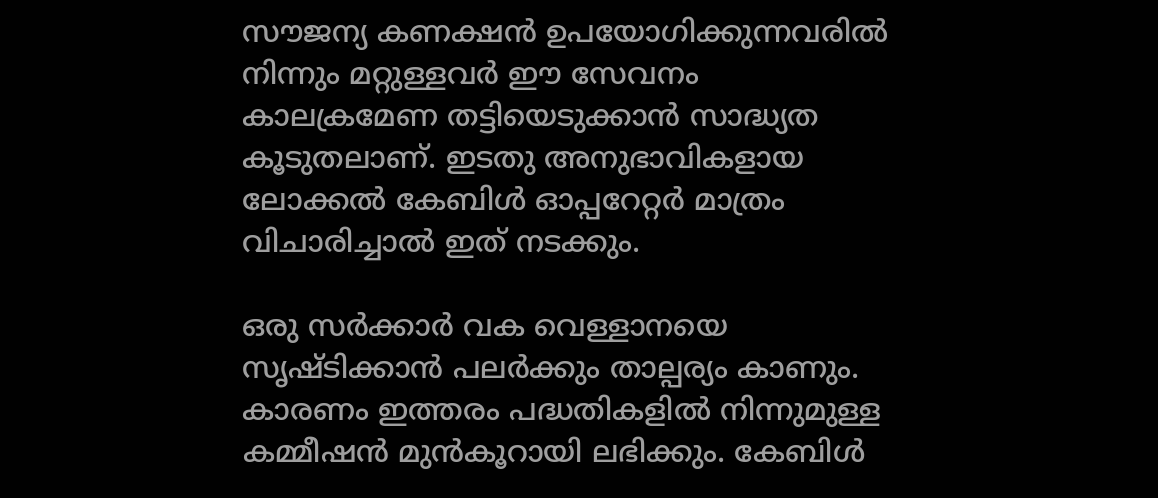സൗജന്യ കണക്ഷന്‍ ഉപയോഗിക്കുന്നവരില്‍ നിന്നും മറ്റുള്ളവര്‍ ഈ സേവനം കാലക്രമേണ തട്ടിയെടുക്കാന്‍ സാദ്ധ്യത കൂടുതലാണ്. ഇടതു അനുഭാവികളായ ലോക്കല്‍ കേബിള്‍ ഓപ്പറേറ്റര്‍ മാത്രം വിചാരിച്ചാല്‍ ഇത് നടക്കും.

ഒരു സര്‍ക്കാര്‍ വക വെള്ളാനയെ സൃഷ്ടിക്കാന്‍ പലര്‍ക്കും താല്പര്യം കാണും. കാരണം ഇത്തരം പദ്ധതികളില്‍ നിന്നുമുള്ള കമ്മീഷന്‍ മുന്‍കൂറായി ലഭിക്കും. കേബിള്‍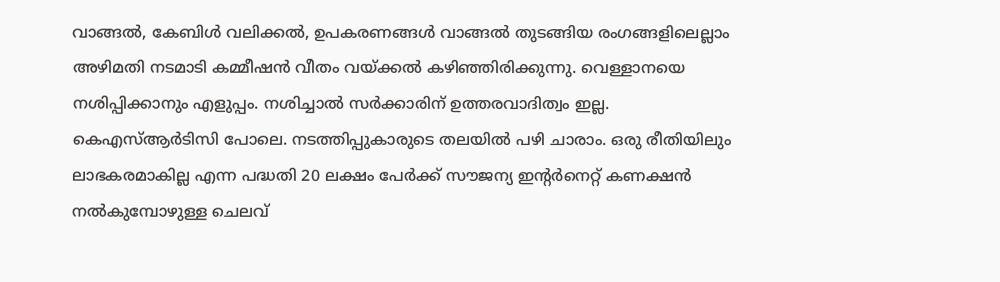വാങ്ങല്‍, കേബിള്‍ വലിക്കല്‍, ഉപകരണങ്ങള്‍ വാങ്ങല്‍ തുടങ്ങിയ രംഗങ്ങളിലെല്ലാം അഴിമതി നടമാടി കമ്മീഷന്‍ വീതം വയ്‌ക്കല്‍ കഴിഞ്ഞിരിക്കുന്നു. വെള്ളാനയെ നശിപ്പിക്കാനും എളുപ്പം. നശിച്ചാല്‍ സര്‍ക്കാരിന് ഉത്തരവാദിത്വം ഇല്ല. കെഎസ്ആര്‍ടിസി പോലെ. നടത്തിപ്പുകാരുടെ തലയില്‍ പഴി ചാരാം. ഒരു രീതിയിലും ലാഭകരമാകില്ല എന്ന പദ്ധതി 20 ലക്ഷം പേര്‍ക്ക് സൗജന്യ ഇന്റര്‍നെറ്റ് കണക്ഷന്‍ നല്‍കുമ്പോഴുള്ള ചെലവ്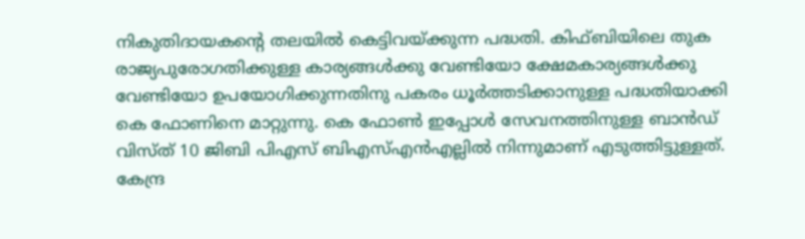നികുതിദായകന്റെ തലയില്‍ കെട്ടിവയ്‌ക്കുന്ന പദ്ധതി. കിഫ്ബിയിലെ തുക രാജ്യപുരോഗതിക്കുള്ള കാര്യങ്ങള്‍ക്കു വേണ്ടിയോ ക്ഷേമകാര്യങ്ങള്‍ക്കു വേണ്ടിയോ ഉപയോഗിക്കുന്നതിനു പകരം ധൂര്‍ത്തടിക്കാനുള്ള പദ്ധതിയാക്കി കെ ഫോണിനെ മാറ്റുന്നു. കെ ഫോണ്‍ ഇപ്പോള്‍ സേവനത്തിനുള്ള ബാന്‍ഡ് വിസ്ത് 10 ജിബി പിഎസ് ബിഎസ്എന്‍എല്ലില്‍ നിന്നുമാണ് എടുത്തിട്ടുള്ളത്. കേന്ദ്ര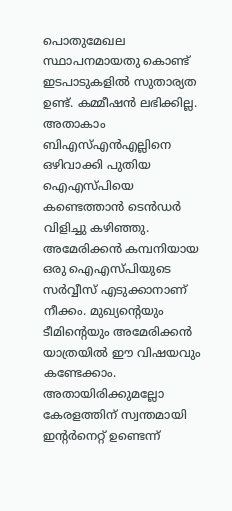പൊതുമേഖല സ്ഥാപനമായതു കൊണ്ട് ഇടപാടുകളില്‍ സുതാര്യത ഉണ്ട്. കമ്മീഷന്‍ ലഭിക്കില്ല. അതാകാം ബിഎസ്എന്‍എല്ലിനെ ഒഴിവാക്കി പുതിയ ഐഎസ്പിയെ കണ്ടെത്താന്‍ ടെന്‍ഡര്‍ വിളിച്ചു കഴിഞ്ഞു. അമേരിക്കന്‍ കമ്പനിയായ ഒരു ഐഎസ്പിയുടെ സര്‍വ്വീസ് എടുക്കാനാണ് നീക്കം. മുഖ്യന്റെയും ടീമിന്റെയും അമേരിക്കന്‍ യാത്രയില്‍ ഈ വിഷയവും കണ്ടേക്കാം. അതായിരിക്കുമല്ലോ കേരളത്തിന് സ്വന്തമായി ഇന്റര്‍നെറ്റ് ഉണ്ടെന്ന്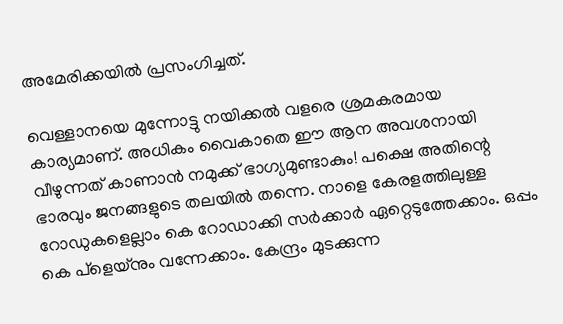അമേരിക്കയില്‍ പ്രസംഗിച്ചത്.

വെള്ളാനയെ മുന്നോട്ടു നയിക്കല്‍ വളരെ ശ്രമകരമായ കാര്യമാണ്. അധികം വൈകാതെ ഈ ആന അവശനായി വീഴുന്നത് കാണാന്‍ നമുക്ക് ഭാഗ്യമുണ്ടാകും! പക്ഷെ അതിന്റെ ഭാരവും ജനങ്ങളുടെ തലയില്‍ തന്നെ. നാളെ കേരളത്തിലുള്ള റോഡുകളെല്ലാം കെ റോഡാക്കി സര്‍ക്കാര്‍ ഏറ്റെടുത്തേക്കാം. ഒപ്പം കെ പ്‌ളെയ്‌നും വന്നേക്കാം. കേന്ദ്രം മുടക്കുന്ന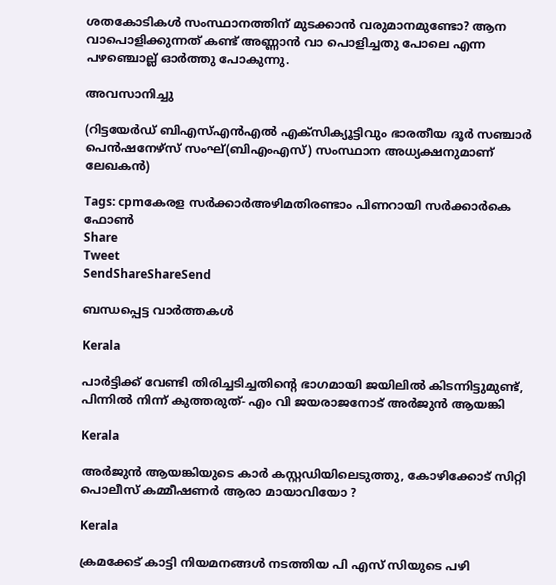ശതകോടികള്‍ സംസ്ഥാനത്തിന് മുടക്കാന്‍ വരുമാനമുണ്ടോ? ആന വാപൊളിക്കുന്നത് കണ്ട് അണ്ണാന്‍ വാ പൊളിച്ചതു പോലെ എന്ന പഴഞ്ചൊല്ല് ഓര്‍ത്തു പോകുന്നു.

അവസാനിച്ചു

(റിട്ടയേര്‍ഡ് ബിഎസ്എന്‍എല്‍ എക്‌സിക്യൂട്ടിവും ഭാരതീയ ദൂര്‍ സഞ്ചാര്‍ പെന്‍ഷനേഴ്‌സ് സംഘ്(ബിഎംഎസ്) സംസ്ഥാന അധ്യക്ഷനുമാണ് ലേഖകന്‍)

Tags: cpmകേരള സര്‍ക്കാര്‍അഴിമതിരണ്ടാം പിണറായി സര്‍ക്കാര്‍കെ ഫോണ്‍
Share
Tweet
SendShareShareSend

ബന്ധപ്പെട്ട വാര്‍ത്തകള്‍

Kerala

പാര്‍ട്ടിക്ക് വേണ്ടി തിരിച്ചടിച്ചതിന്റെ ഭാഗമായി ജയിലില്‍ കിടന്നിട്ടുമുണ്ട്, പിന്നില്‍ നിന്ന് കുത്തരുത്- എം വി ജയരാജനോട് അര്‍ജുന്‍ ആയങ്കി

Kerala

അര്‍ജുന്‍ ആയങ്കിയുടെ കാര്‍ കസ്റ്റഡിയിലെടുത്തു, കോഴിക്കോട് സിറ്റി പൊലീസ് കമ്മീഷണര്‍ ആരാ മായാവിയോ ?

Kerala

ക്രമക്കേട് കാട്ടി നിയമനങ്ങള്‍ നടത്തിയ പി എസ് സിയുടെ പഴി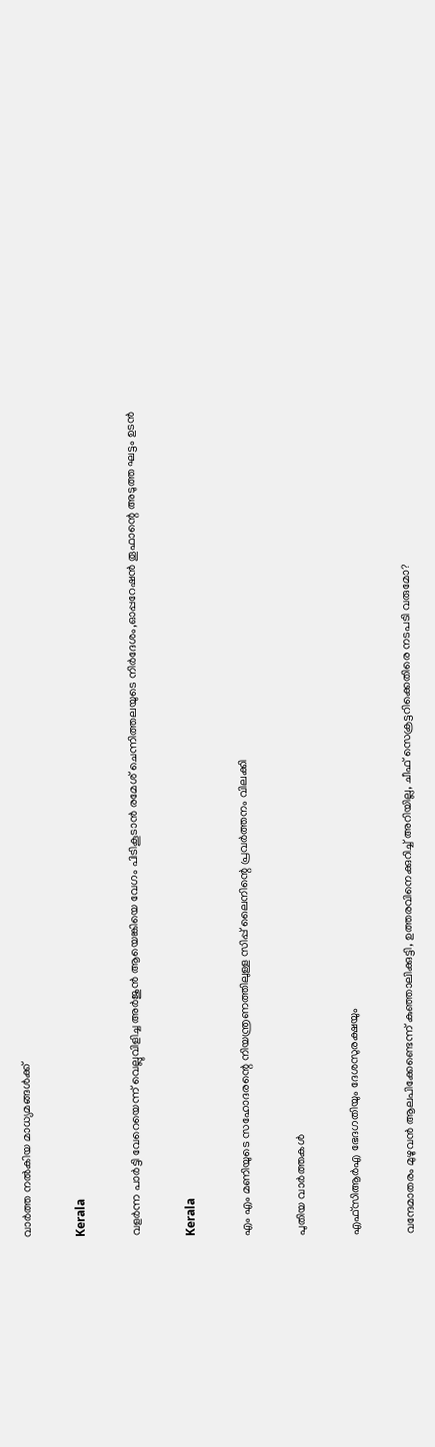വാര്‍ത്ത നല്‍കിയ മാധ്യമങ്ങള്‍ക്ക്

Kerala

വളര്‍ന്ന പാര്‍ട്ടി വേറെയെന്ന് വെല്ലുവിളിച്ച അര്‍ജുന്‍ ആയെങ്കിയെ വേഗം പിടികൂടാന്‍ രമേശ് ചെന്നിത്തലയുടെ നിര്‍ദേശം,ഓപ്പറേഷന്‍ തൂഫാന്റെ അടുത്ത ഘട്ടം ഉടന്‍

Kerala

എം എം മണിയുടെ സഹോദരന്റെ നിയന്ത്രണത്തിലുള്ള സിപ്പ് ലൈനിന്റെ പ്രവര്‍ത്തനം വിലക്കി

പുതിയ വാര്‍ത്തകള്‍

എഫ്‌സിആര്‍എ ഭേദഗതിയും ദേശസുരക്ഷയും

വന്ദേമാതരം മുഴുവന്‍ ആലപിക്കേണ്ടെന്ന് കുഞ്ഞാലിക്കുട്ടി, ഉത്തരവിനെക്കുറിച്ച് അറിയില്ല, ചീഫ് സെക്രട്ടറിക്കെതിരെ നടപടി വരുമോ?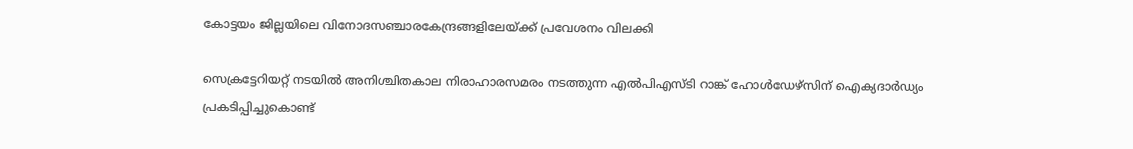കോട്ടയം ജില്ലയിലെ വിനോദസഞ്ചാരകേന്ദ്രങ്ങളിലേയ്‌ക്ക് പ്രവേശനം വിലക്കി

സെക്രട്ടേറിയറ്റ് നടയില്‍ അനിശ്ചിതകാല നിരാഹാരസമരം നടത്തുന്ന എല്‍പിഎസ്ടി റാങ്ക് ഹോള്‍ഡേഴ്‌സിന് ഐക്യദാര്‍ഡ്യം പ്രകടിപ്പിച്ചുകൊണ്ട്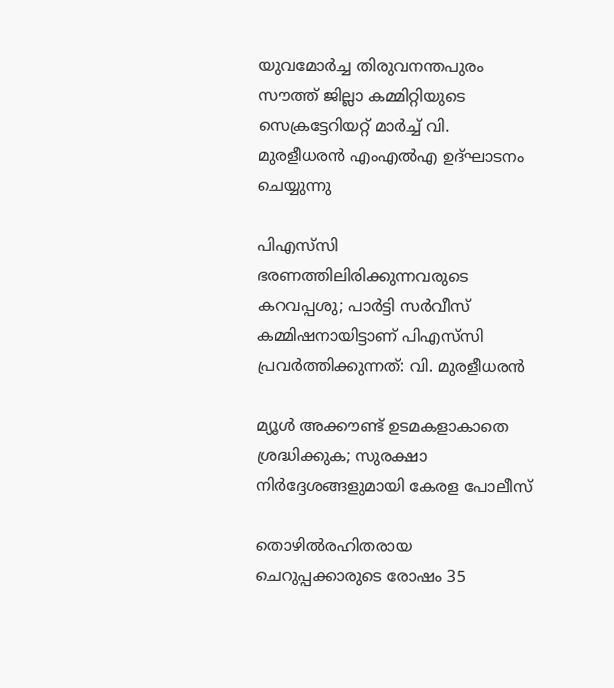യുവമോര്‍ച്ച തിരുവനന്തപുരം സൗത്ത് ജില്ലാ കമ്മിറ്റിയുടെ സെക്രട്ടേറിയറ്റ് മാര്‍ച്ച് വി. മുരളീധരന്‍ എംഎല്‍എ ഉദ്ഘാടനം ചെയ്യുന്നു

പിഎസ്‌സി ഭരണത്തിലിരിക്കുന്നവരുടെ കറവപ്പശു; പാര്‍ട്ടി സര്‍വീസ് കമ്മിഷനായിട്ടാണ് പിഎസ്‌സി പ്രവര്‍ത്തിക്കുന്നത്: വി. മുരളീധരന്‍

മ്യൂള്‍ അക്കൗണ്ട് ഉടമകളാകാതെ ശ്രദ്ധിക്കുക; സുരക്ഷാ നിര്‍ദ്ദേശങ്ങളുമായി കേരള പോലീസ്

തൊഴിൽരഹിതരായ ചെറുപ്പക്കാരുടെ രോഷം 35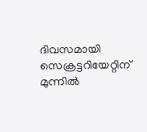ദിവസമായി സെക്രട്ടറിയേറ്റിന് മുന്നില്‍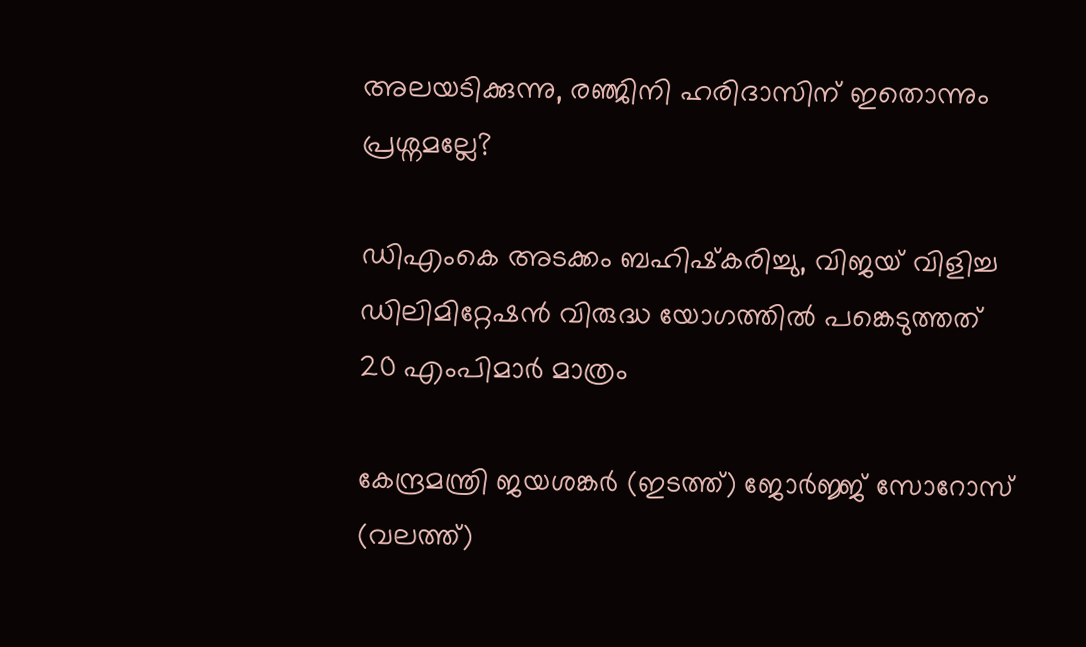അലയടിക്കുന്നു, രഞ്ജിനി ഹരിദാസിന് ഇതൊന്നും പ്രശ്നമല്ലേ?

ഡിഎംകെ അടക്കം ബഹിഷ്‌കരിച്ചു, വിജയ് വിളിച്ച ഡിലിമിറ്റേഷന്‍ വിരുദ്ധ യോഗത്തില്‍ പങ്കെടുത്തത് 20 എംപിമാര്‍ മാത്രം

കേന്ദ്രമന്ത്രി ജയശങ്കര്‍ (ഇടത്ത്) ജോര്‍ജ്ജ് സോറോസ് (വലത്ത്)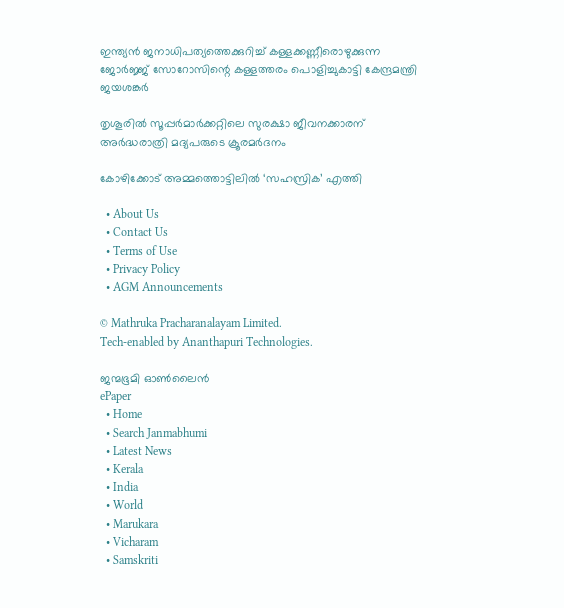ഇന്ത്യന്‍ ജനാധിപത്യത്തെക്കുറിച്ച് കള്ളക്കണ്ണീരൊഴുക്കുന്ന ജോര്‍ജ്ജ് സോറോസിന്റെ കള്ളത്തരം പൊളിച്ചുകാട്ടി കേന്ദ്രമന്ത്രി ജയശങ്കര്‍

തൃശൂരില്‍ സൂപ്പര്‍മാര്‍ക്കറ്റിലെ സുരക്ഷാ ജീവനക്കാരന് അര്‍ദ്ധരാത്രി മദ്യപരുടെ ക്രൂരമര്‍ദനം

കോഴിക്കോട് അമ്മത്തൊട്ടിലില്‍ ‘സഹസ്രിക’ എത്തി

  • About Us
  • Contact Us
  • Terms of Use
  • Privacy Policy
  • AGM Announcements

© Mathruka Pracharanalayam Limited.
Tech-enabled by Ananthapuri Technologies.

ജന്മഭൂമി ഓണ്‍ലൈന്‍
ePaper
  • Home
  • Search Janmabhumi
  • Latest News
  • Kerala
  • India
  • World
  • Marukara
  • Vicharam
  • Samskriti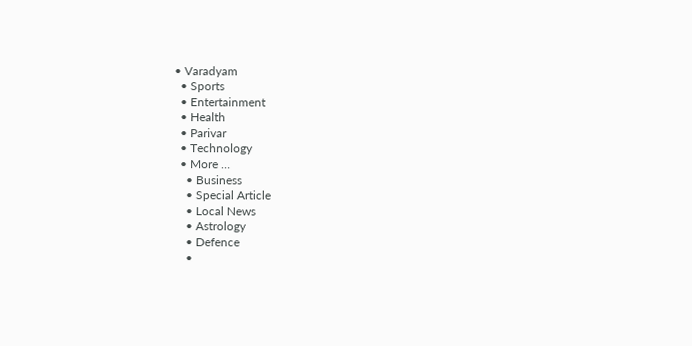• Varadyam
  • Sports
  • Entertainment
  • Health
  • Parivar
  • Technology
  • More …
    • Business
    • Special Article
    • Local News
    • Astrology
    • Defence
    •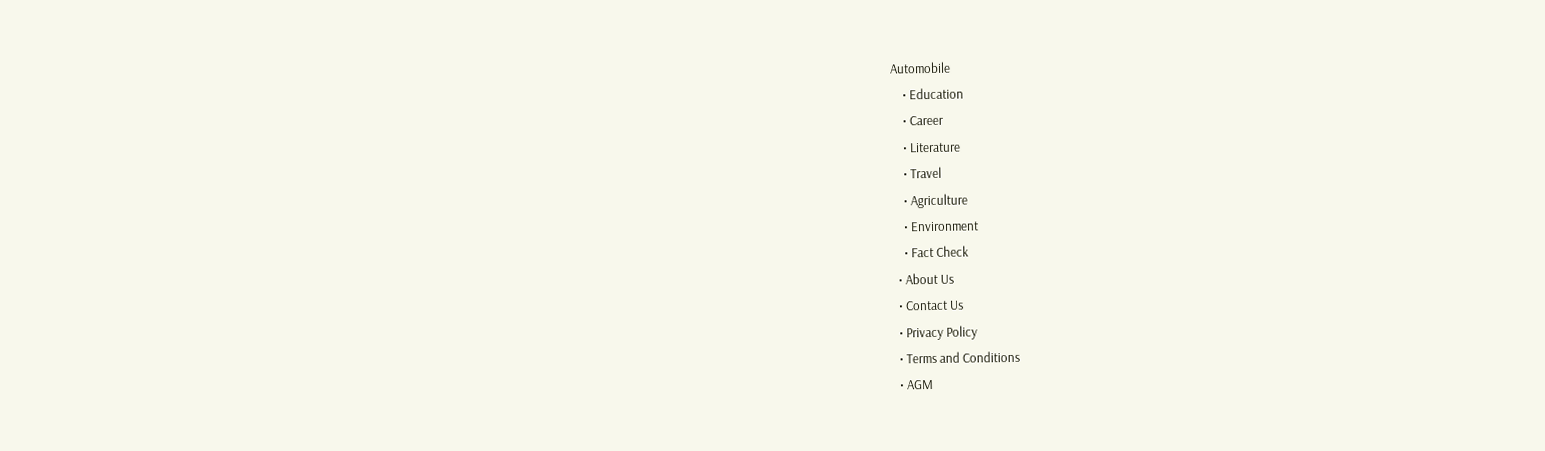Automobile
    • Education
    • Career
    • Literature
    • Travel
    • Agriculture
    • Environment
    • Fact Check
  • About Us
  • Contact Us
  • Privacy Policy
  • Terms and Conditions
  • AGM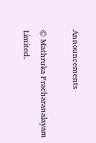Announcements

© Mathruka Pracharanalayam Limited.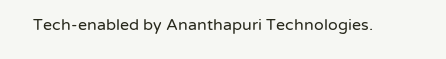Tech-enabled by Ananthapuri Technologies.